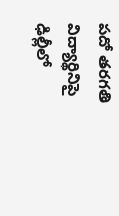పదో తరగతి విద్యార్థినిపై ఢిల్లీలో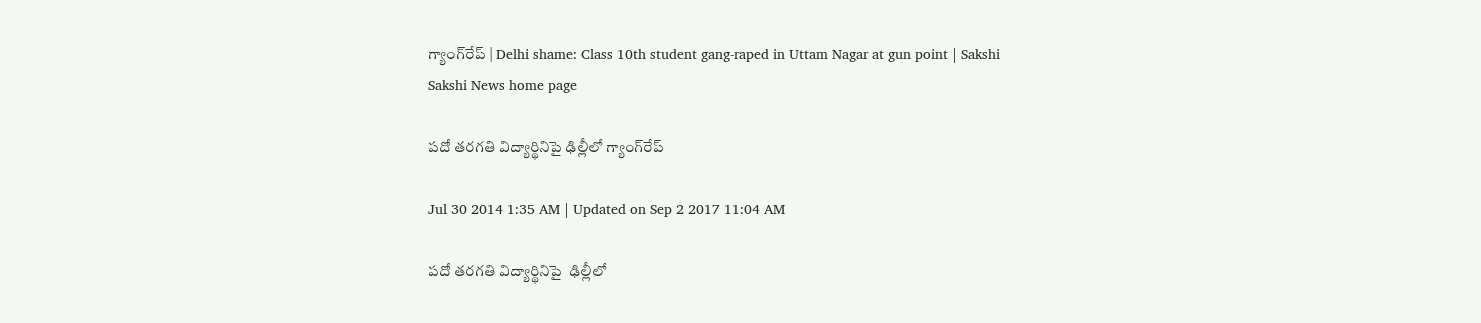గ్యాంగ్‌రేప్ | Delhi shame: Class 10th student gang-raped in Uttam Nagar at gun point | Sakshi
Sakshi News home page

పదో తరగతి విద్యార్థినిపై ఢిల్లీలో గ్యాంగ్‌రేప్

Jul 30 2014 1:35 AM | Updated on Sep 2 2017 11:04 AM

పదో తరగతి విద్యార్థినిపై  ఢిల్లీలో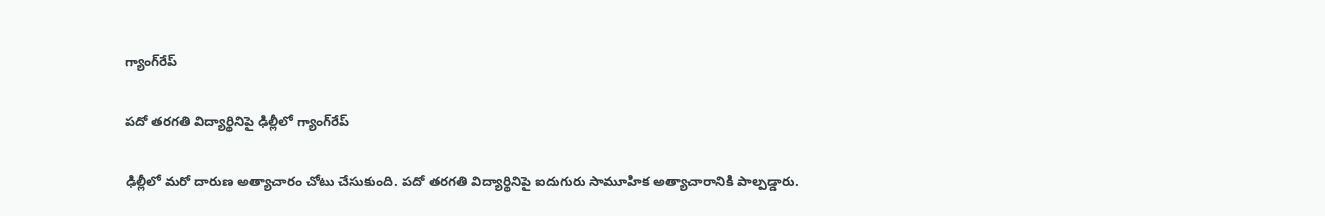గ్యాంగ్‌రేప్

పదో తరగతి విద్యార్థినిపై ఢిల్లీలో గ్యాంగ్‌రేప్

ఢిల్లీలో మరో దారుణ అత్యాచారం చోటు చేసుకుంది. పదో తరగతి విద్యార్థినిపై ఐదుగురు సామూహిక అత్యాచారానికి పాల్పడ్డారు.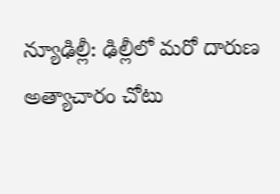న్యూఢిల్లీ: ఢిల్లీలో మరో దారుణ అత్యాచారం చోటు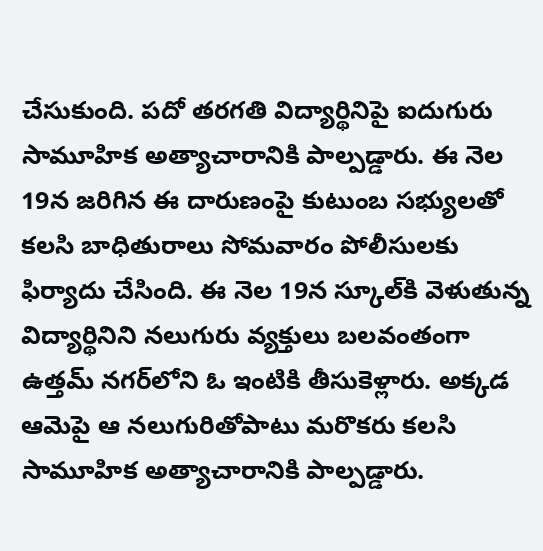చేసుకుంది. పదో తరగతి విద్యార్థినిపై ఐదుగురు సామూహిక అత్యాచారానికి పాల్పడ్డారు. ఈ నెల 19న జరిగిన ఈ దారుణంపై కుటుంబ సభ్యులతో కలసి బాధితురాలు సోమవారం పోలీసులకు ఫిర్యాదు చేసింది. ఈ నెల 19న స్కూల్‌కి వెళుతున్న విద్యార్థినిని నలుగురు వ్యక్తులు బలవంతంగా ఉత్తమ్ నగర్‌లోని ఓ ఇంటికి తీసుకెళ్లారు. అక్కడ ఆమెపై ఆ నలుగురితోపాటు మరొకరు కలసి సామూహిక అత్యాచారానికి పాల్పడ్డారు.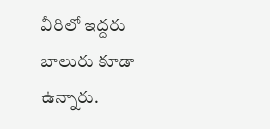వీరిలో ఇద్దరు బాలురు కూడా ఉన్నారు.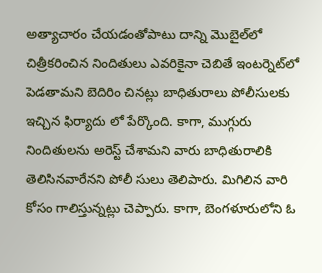అత్యాచారం చేయడంతోపాటు దాన్ని మొబైల్‌లో చిత్రీకరించిన నిందితులు ఎవరికైనా చెబితే ఇంటర్నెట్‌లో పెడతామని బెదిరిం చినట్లు బాధితురాలు పోలీసులకు ఇచ్చిన ఫిర్యాదు లో పేర్కొంది. కాగా, ముగ్గురు నిందితులను అరెస్ట్ చేశామని వారు బాధితురాలికి తెలిసినవారేనని పోలీ సులు తెలిపారు. మిగిలిన వారి కోసం గాలిస్తున్నట్లు చెప్పారు. కాగా, బెంగళూరులోని ఓ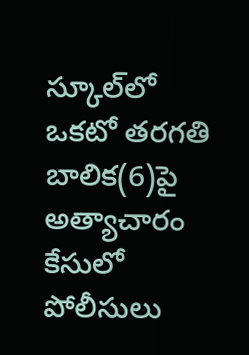స్కూల్‌లో ఒకటో తరగతి బాలిక(6)పై అత్యాచారం కేసులో పోలీసులు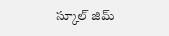స్కూల్ జిమ్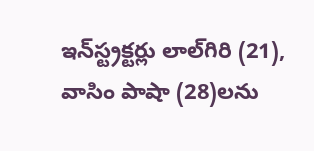ఇన్‌స్ట్రక్టర్లు లాల్‌గిరి (21), వాసిం పాషా (28)లను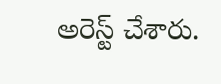అరెస్ట్ చేశారు.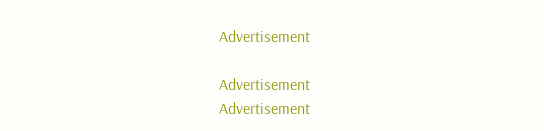Advertisement

Advertisement
Advertisement